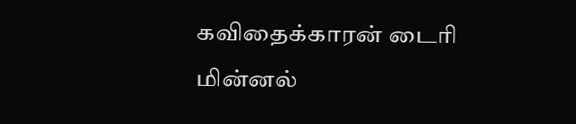கவிதைக்காரன் டைரி
மின்னல்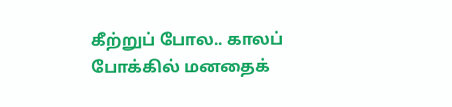கீற்றுப் போல.. காலப் போக்கில் மனதைக்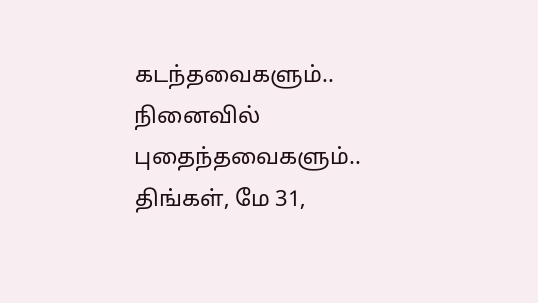கடந்தவைகளும்.. நினைவில் புதைந்தவைகளும்..
திங்கள், மே 31,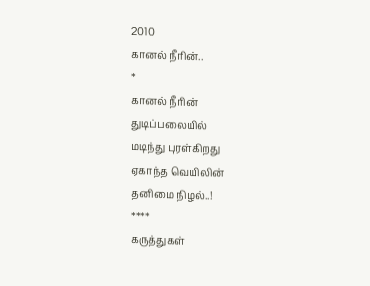2010
கானல் நீரின்..
*
கானல் நீரின்
துடிப்பலையில்
மடிந்து புரள்கிறது
ஏகாந்த வெயிலின்
தனிமை நிழல்..!
****
கருத்துகள்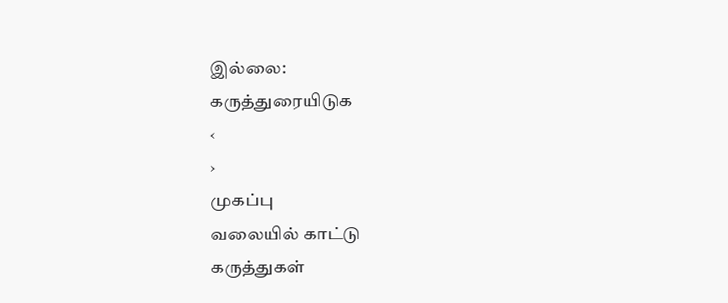இல்லை:
கருத்துரையிடுக
‹
›
முகப்பு
வலையில் காட்டு
கருத்துகள்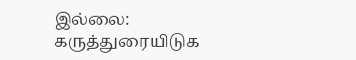இல்லை:
கருத்துரையிடுக